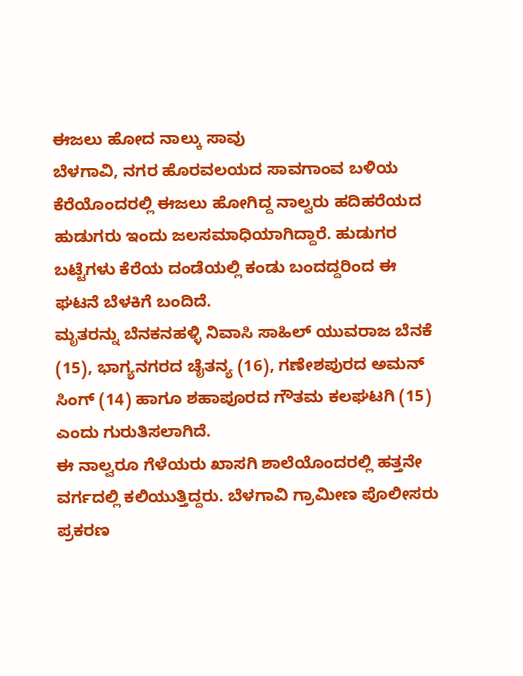ಈಜಲು ಹೋದ ನಾಲ್ಕು ಸಾವು
ಬೆಳಗಾವಿ, ನಗರ ಹೊರವಲಯದ ಸಾವಗಾಂವ ಬಳಿಯ ಕೆರೆಯೊಂದರಲ್ಲಿ ಈಜಲು ಹೋಗಿದ್ದ ನಾಲ್ವರು ಹದಿಹರೆಯದ ಹುಡುಗರು ಇಂದು ಜಲಸಮಾಧಿಯಾಗಿದ್ದಾರೆ. ಹುಡುಗರ ಬಟ್ಟೆಗಳು ಕೆರೆಯ ದಂಡೆಯಲ್ಲಿ ಕಂಡು ಬಂದದ್ದರಿಂದ ಈ ಘಟನೆ ಬೆಳಕಿಗೆ ಬಂದಿದೆ.
ಮೃತರನ್ನು ಬೆನಕನಹಳ್ಳಿ ನಿವಾಸಿ ಸಾಹಿಲ್ ಯುವರಾಜ ಬೆನಕೆ (15), ಭಾಗ್ಯನಗರದ ಚೈತನ್ಯ (16), ಗಣೇಶಪುರದ ಅಮನ್ ಸಿಂಗ್ (14) ಹಾಗೂ ಶಹಾಪೂರದ ಗೌತಮ ಕಲಘಟಗಿ (15) ಎಂದು ಗುರುತಿಸಲಾಗಿದೆ.
ಈ ನಾಲ್ವರೂ ಗೆಳೆಯರು ಖಾಸಗಿ ಶಾಲೆಯೊಂದರಲ್ಲಿ ಹತ್ತನೇ ವರ್ಗದಲ್ಲಿ ಕಲಿಯುತ್ತಿದ್ದರು. ಬೆಳಗಾವಿ ಗ್ರಾಮೀಣ ಪೊಲೀಸರು ಪ್ರಕರಣ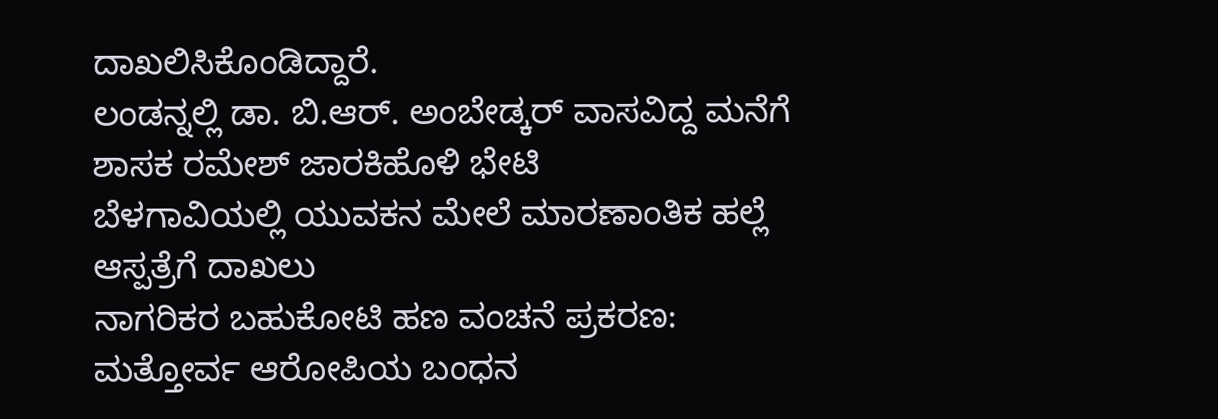ದಾಖಲಿಸಿಕೊಂಡಿದ್ದಾರೆ.
ಲಂಡನ್ನಲ್ಲಿ ಡಾ. ಬಿ.ಆರ್. ಅಂಬೇಡ್ಕರ್ ವಾಸವಿದ್ದ ಮನೆಗೆ ಶಾಸಕ ರಮೇಶ್ ಜಾರಕಿಹೊಳಿ ಭೇಟಿ
ಬೆಳಗಾವಿಯಲ್ಲಿ ಯುವಕನ ಮೇಲೆ ಮಾರಣಾಂತಿಕ ಹಲ್ಲೆ ಆಸ್ಪತ್ರೆಗೆ ದಾಖಲು
ನಾಗರಿಕರ ಬಹುಕೋಟಿ ಹಣ ವಂಚನೆ ಪ್ರಕರಣ: ಮತ್ತೋರ್ವ ಆರೋಪಿಯ ಬಂಧನ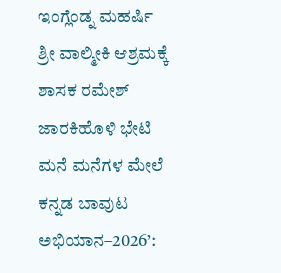ಇಂಗ್ಲೆಂಡ್ನ ಮಹರ್ಷಿ ಶ್ರೀ ವಾಲ್ಮೀಕಿ ಆಶ್ರಮಕ್ಕೆ ಶಾಸಕ ರಮೇಶ್ ಜಾರಕಿಹೊಳಿ ಭೇಟಿ
ಮನೆ ಮನೆಗಳ ಮೇಲೆ ಕನ್ನಡ ಬಾವುಟ ಅಭಿಯಾನ–2026’: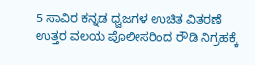5 ಸಾವಿರ ಕನ್ನಡ ಧ್ವಜಗಳ ಉಚಿತ ವಿತರಣೆ
ಉತ್ತರ ವಲಯ ಪೊಲೀಸರಿಂದ ರೌಡಿ ನಿಗ್ರಹಕ್ಕೆ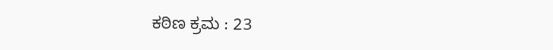ಕಠಿಣ ಕ್ರಮ : 23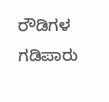ರೌಡಿಗಳ ಗಡಿಪಾರು